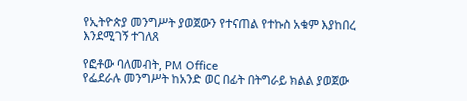የኢትዮጵያ መንግሥት ያወጀውን የተናጠል የተኩስ አቁም እያከበረ እንደሚገኝ ተገለጸ

የፎቶው ባለመብት, PM Office
የፌደራሉ መንግሥት ከአንድ ወር በፊት በትግራይ ክልል ያወጀው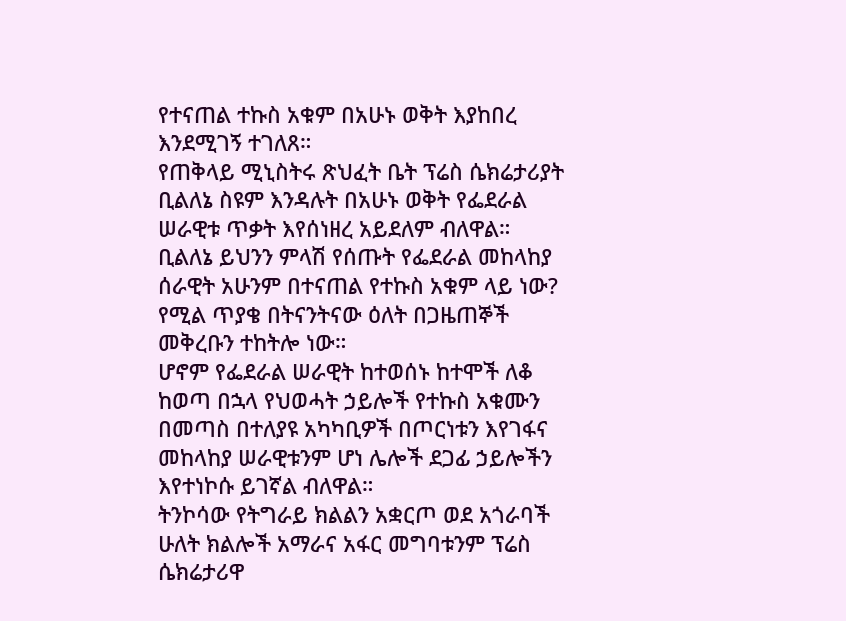የተናጠል ተኩስ አቁም በአሁኑ ወቅት እያከበረ እንደሚገኝ ተገለጸ።
የጠቅላይ ሚኒስትሩ ጽህፈት ቤት ፕሬስ ሴክሬታሪያት ቢልለኔ ስዩም እንዳሉት በአሁኑ ወቅት የፌደራል ሠራዊቱ ጥቃት እየሰነዘረ አይደለም ብለዋል።
ቢልለኔ ይህንን ምላሽ የሰጡት የፌደራል መከላከያ ሰራዊት አሁንም በተናጠል የተኩስ አቁም ላይ ነው? የሚል ጥያቄ በትናንትናው ዕለት በጋዜጠኞች መቅረቡን ተከትሎ ነው።
ሆኖም የፌደራል ሠራዊት ከተወሰኑ ከተሞች ለቆ ከወጣ በኋላ የህወሓት ኃይሎች የተኩስ አቁሙን በመጣስ በተለያዩ አካካቢዎች በጦርነቱን እየገፋና መከላከያ ሠራዊቱንም ሆነ ሌሎች ደጋፊ ኃይሎችን እየተነኮሱ ይገኛል ብለዋል።
ትንኮሳው የትግራይ ክልልን አቋርጦ ወደ አጎራባች ሁለት ክልሎች አማራና አፋር መግባቱንም ፕሬስ ሴክሬታሪዋ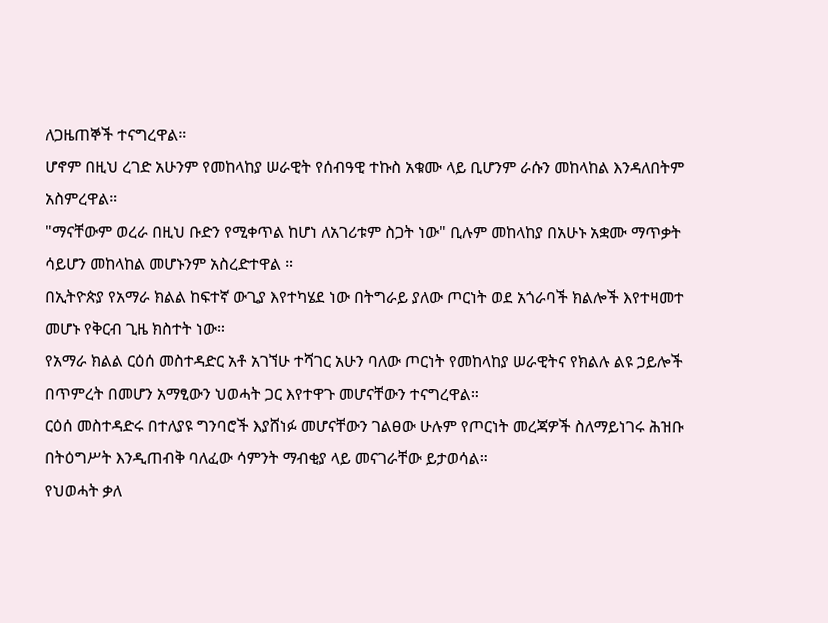ለጋዜጠኞች ተናግረዋል።
ሆኖም በዚህ ረገድ አሁንም የመከላከያ ሠራዊት የሰብዓዊ ተኩስ አቁሙ ላይ ቢሆንም ራሱን መከላከል እንዳለበትም አስምረዋል።
"ማናቸውም ወረራ በዚህ ቡድን የሚቀጥል ከሆነ ለአገሪቱም ስጋት ነው" ቢሉም መከላከያ በአሁኑ አቋሙ ማጥቃት ሳይሆን መከላከል መሆኑንም አስረድተዋል ።
በኢትዮጵያ የአማራ ክልል ከፍተኛ ውጊያ እየተካሄደ ነው በትግራይ ያለው ጦርነት ወደ አጎራባች ክልሎች እየተዛመተ መሆኑ የቅርብ ጊዜ ክስተት ነው።
የአማራ ክልል ርዕሰ መስተዳድር አቶ አገኘሁ ተሻገር አሁን ባለው ጦርነት የመከላከያ ሠራዊትና የክልሉ ልዩ ኃይሎች በጥምረት በመሆን አማፂውን ህወሓት ጋር እየተዋጉ መሆናቸውን ተናግረዋል።
ርዕሰ መስተዳድሩ በተለያዩ ግንባሮች እያሸነፉ መሆናቸውን ገልፀው ሁሉም የጦርነት መረጃዎች ስለማይነገሩ ሕዝቡ በትዕግሥት እንዲጠብቅ ባለፈው ሳምንት ማብቂያ ላይ መናገራቸው ይታወሳል።
የህወሓት ቃለ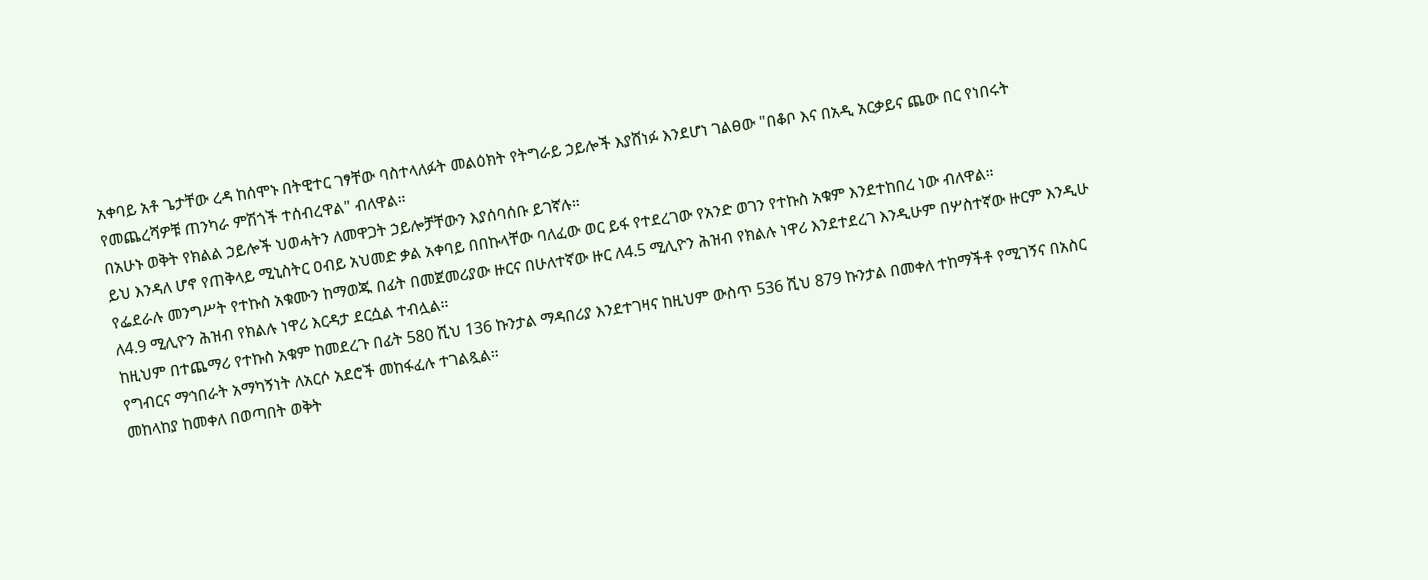አቀባይ አቶ ጌታቸው ረዳ ከሰሞኑ በትዊተር ገፃቸው ባስተላለፉት መልዕክት የትግራይ ኃይሎች እያሸነፉ እንደሆነ ገልፀው "በቆቦ እና በአዲ አርቃይና ጨው በር የነበሩት የመጨረሻዎቹ ጠንካራ ምሽጎች ተሰብረዋል" ብለዋል።
በአሁኑ ወቅት የክልል ኃይሎች ህወሓትን ለመዋጋት ኃይሎቻቸውን እያሰባሰቡ ይገኛሉ።
ይህ እንዳለ ሆኖ የጠቅላይ ሚኒስትር ዐብይ አህመድ ቃል አቀባይ በበኩላቸው ባለፈው ወር ይፋ የተደረገው የአንድ ወገን የተኩስ አቁም እንደተከበረ ነው ብለዋል።
የፌደራሉ መንግሥት የተኩስ አቁሙን ከማወጁ በፊት በመጀመሪያው ዙርና በሁለተኛው ዙር ለ4.5 ሚሊዮን ሕዝብ የክልሉ ነዋሪ እንደተደረገ እንዲሁም በሦስተኛው ዙርም እንዲሁ ለ4.9 ሚሊዮን ሕዝብ የክልሉ ነዋሪ እርዳታ ደርሷል ተብሏል።
ከዚህም በተጨማሪ የተኩስ አቁም ከመደረጉ በፊት 580 ሺህ 136 ኩንታል ማዳበሪያ እንደተገዛና ከዚህም ውስጥ 536 ሺህ 879 ኩንታል በመቀለ ተከማችቶ የሚገኝና በአስር የግብርና ማኅበራት አማካኝነት ለአርሶ አደሮች መከፋፈሉ ተገልጿል።
መከላከያ ከመቀለ በወጣበት ወቅት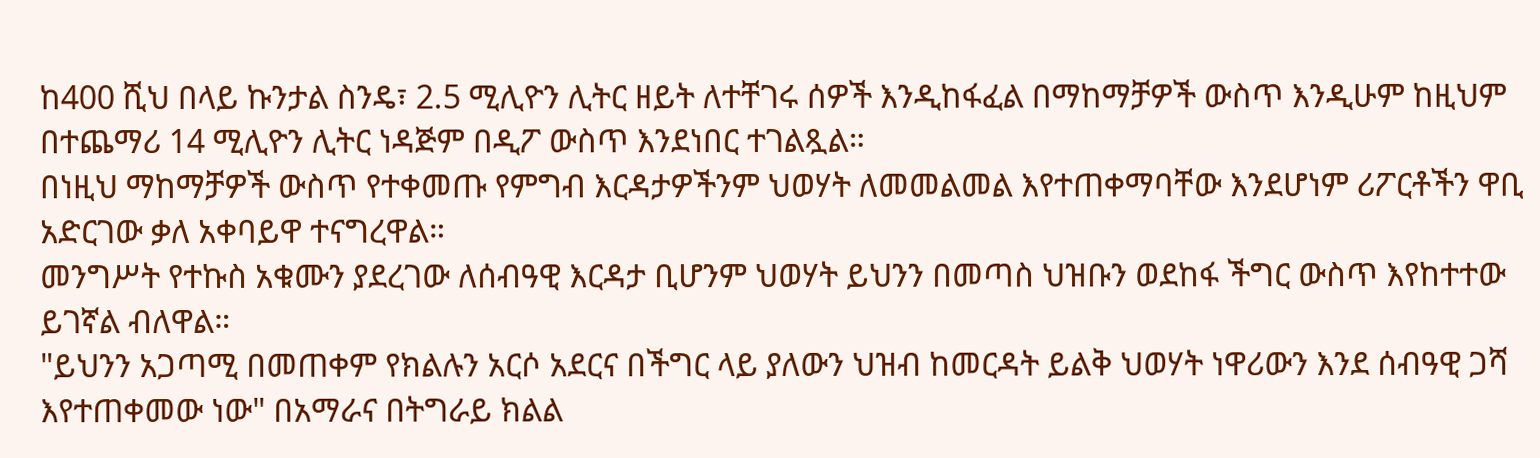ከ400 ሺህ በላይ ኩንታል ስንዴ፣ 2.5 ሚሊዮን ሊትር ዘይት ለተቸገሩ ሰዎች እንዲከፋፈል በማከማቻዎች ውስጥ እንዲሁም ከዚህም በተጨማሪ 14 ሚሊዮን ሊትር ነዳጅም በዲፖ ውስጥ እንደነበር ተገልጿል።
በነዚህ ማከማቻዎች ውስጥ የተቀመጡ የምግብ እርዳታዎችንም ህወሃት ለመመልመል እየተጠቀማባቸው እንደሆነም ሪፖርቶችን ዋቢ አድርገው ቃለ አቀባይዋ ተናግረዋል።
መንግሥት የተኩስ አቁሙን ያደረገው ለሰብዓዊ እርዳታ ቢሆንም ህወሃት ይህንን በመጣስ ህዝቡን ወደከፋ ችግር ውስጥ እየከተተው ይገኛል ብለዋል።
"ይህንን አጋጣሚ በመጠቀም የክልሉን አርሶ አደርና በችግር ላይ ያለውን ህዝብ ከመርዳት ይልቅ ህወሃት ነዋሪውን እንደ ሰብዓዊ ጋሻ እየተጠቀመው ነው" በአማራና በትግራይ ክልል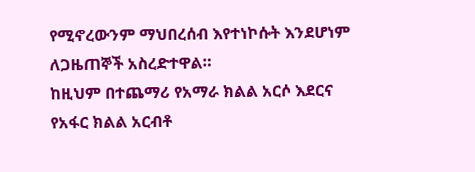የሚኖረውንም ማህበረሰብ እየተነኮሱት እንደሆነም ለጋዜጠኞች አስረድተዋል።
ከዚህም በተጨማሪ የአማራ ክልል አርሶ እደርና የአፋር ክልል አርብቶ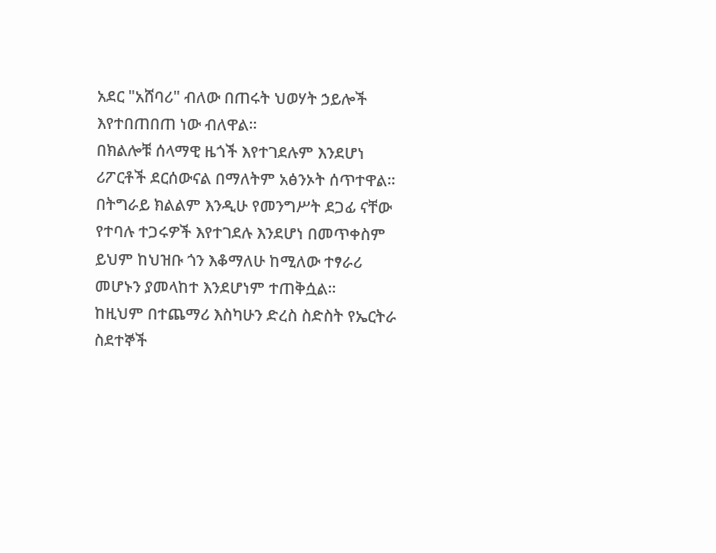አደር "አሸባሪ" ብለው በጠሩት ህወሃት ኃይሎች እየተበጠበጠ ነው ብለዋል።
በክልሎቹ ሰላማዊ ዜጎች እየተገደሉም እንደሆነ ሪፖርቶች ደርሰውናል በማለትም አፅንኦት ሰጥተዋል።
በትግራይ ክልልም እንዲሁ የመንግሥት ደጋፊ ናቸው የተባሉ ተጋሩዎች እየተገደሉ እንደሆነ በመጥቀስም ይህም ከህዝቡ ጎን እቆማለሁ ከሚለው ተፃራሪ መሆኑን ያመላከተ እንደሆነም ተጠቅሷል።
ከዚህም በተጨማሪ እስካሁን ድረስ ስድስት የኤርትራ ስደተኞች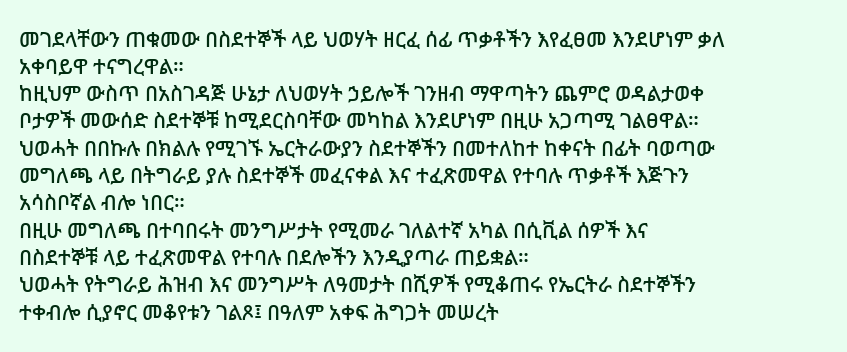መገደላቸውን ጠቁመው በስደተኞች ላይ ህወሃት ዘርፈ ሰፊ ጥቃቶችን እየፈፀመ እንደሆነም ቃለ አቀባይዋ ተናግረዋል።
ከዚህም ውስጥ በአስገዳጅ ሁኔታ ለህወሃት ኃይሎች ገንዘብ ማዋጣትን ጨምሮ ወዳልታወቀ ቦታዎች መውሰድ ስደተኞቹ ከሚደርስባቸው መካከል እንደሆነም በዚሁ አጋጣሚ ገልፀዋል።
ህወሓት በበኩሉ በክልሉ የሚገኙ ኤርትራውያን ስደተኞችን በመተለከተ ከቀናት በፊት ባወጣው መግለጫ ላይ በትግራይ ያሉ ስደተኞች መፈናቀል እና ተፈጽመዋል የተባሉ ጥቃቶች እጅጉን አሳስቦኛል ብሎ ነበር።
በዚሁ መግለጫ በተባበሩት መንግሥታት የሚመራ ገለልተኛ አካል በሲቪል ሰዎች እና በስደተኞቹ ላይ ተፈጽመዋል የተባሉ በደሎችን እንዲያጣራ ጠይቋል።
ህወሓት የትግራይ ሕዝብ እና መንግሥት ለዓመታት በሺዎች የሚቆጠሩ የኤርትራ ስደተኞችን ተቀብሎ ሲያኖር መቆየቱን ገልጾ፤ በዓለም አቀፍ ሕግጋት መሠረት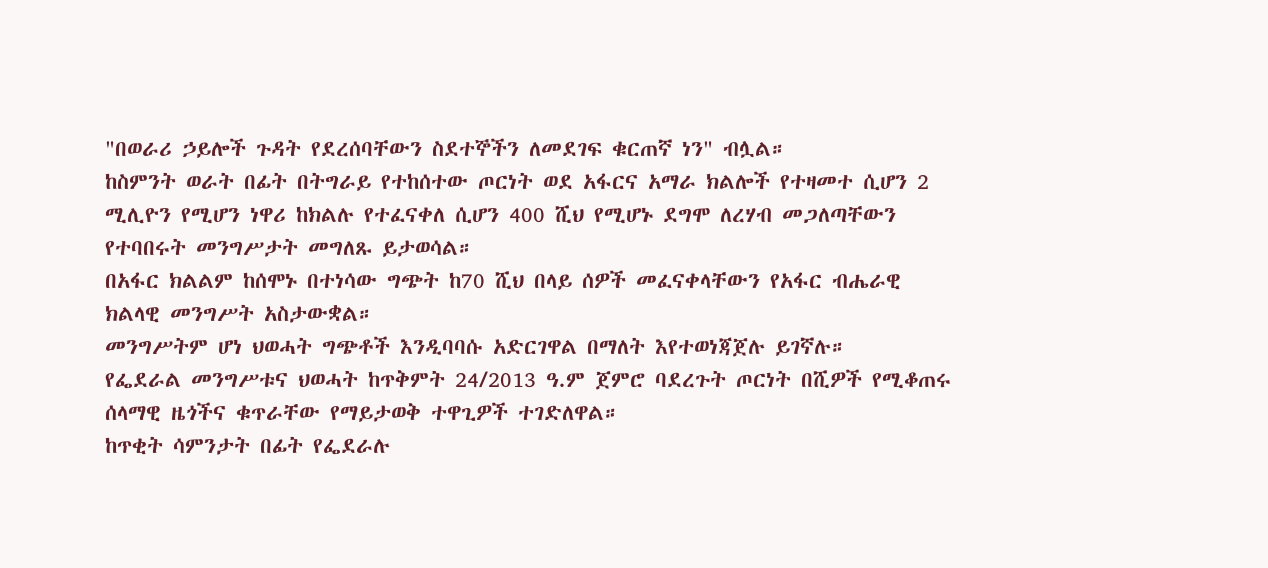"በወራሪ ኃይሎች ጉዳት የደረሰባቸውን ስደተኞችን ለመደገፍ ቁርጠኛ ነን" ብሏል።
ከስምንት ወራት በፊት በትግራይ የተከሰተው ጦርነት ወደ አፋርና አማራ ክልሎች የተዛመተ ሲሆን 2 ሚሊዮን የሚሆን ነዋሪ ከክልሉ የተፈናቀለ ሲሆን 400 ሺህ የሚሆኑ ደግሞ ለረሃብ መጋለጣቸውን የተባበሩት መንግሥታት መግለጹ ይታወሳል።
በአፋር ክልልም ከሰሞኑ በተነሳው ግጭት ከ70 ሺህ በላይ ሰዎች መፈናቀላቸውን የአፋር ብሔራዊ ክልላዊ መንግሥት አስታውቋል።
መንግሥትም ሆነ ህወሓት ግጭቶች እንዲባባሱ አድርገዋል በማለት እየተወነጃጀሉ ይገኛሉ።
የፌደራል መንግሥቱና ህወሓት ከጥቅምት 24/2013 ዓ.ም ጀምሮ ባደረጉት ጦርነት በሺዎች የሚቆጠሩ ሰላማዊ ዜጎችና ቁጥራቸው የማይታወቅ ተዋጊዎች ተገድለዋል።
ከጥቂት ሳምንታት በፊት የፌደራሉ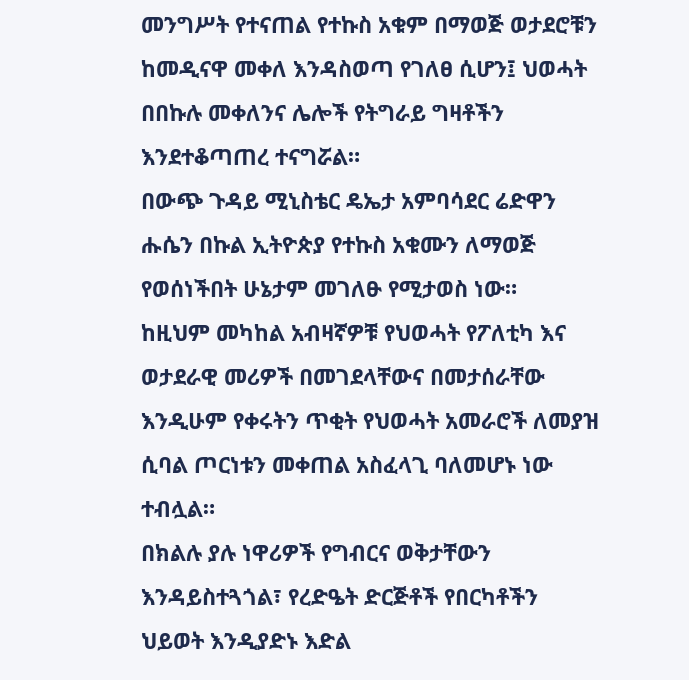መንግሥት የተናጠል የተኩስ አቁም በማወጅ ወታደሮቹን ከመዲናዋ መቀለ እንዳስወጣ የገለፀ ሲሆን፤ ህወሓት በበኩሉ መቀለንና ሌሎች የትግራይ ግዛቶችን እንደተቆጣጠረ ተናግሯል።
በውጭ ጉዳይ ሚኒስቴር ዴኤታ አምባሳደር ሬድዋን ሑሴን በኩል ኢትዮጵያ የተኩስ አቁሙን ለማወጅ የወሰነችበት ሁኔታም መገለፁ የሚታወስ ነው።
ከዚህም መካከል አብዛኛዎቹ የህወሓት የፖለቲካ እና ወታደራዊ መሪዎች በመገደላቸውና በመታሰራቸው እንዲሁም የቀሩትን ጥቂት የህወሓት አመራሮች ለመያዝ ሲባል ጦርነቱን መቀጠል አስፈላጊ ባለመሆኑ ነው ተብሏል።
በክልሉ ያሉ ነዋሪዎች የግብርና ወቅታቸውን እንዳይስተጓጎል፣ የረድዔት ድርጅቶች የበርካቶችን ህይወት እንዲያድኑ እድል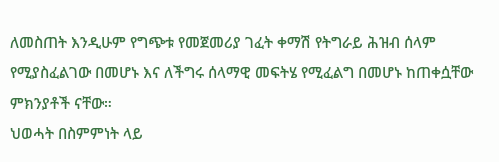ለመስጠት እንዲሁም የግጭቱ የመጀመሪያ ገፈት ቀማሽ የትግራይ ሕዝብ ሰላም የሚያስፈልገው በመሆኑ እና ለችግሩ ሰላማዊ መፍትሄ የሚፈልግ በመሆኑ ከጠቀሷቸው ምክንያቶች ናቸው።
ህወሓት በስምምነት ላይ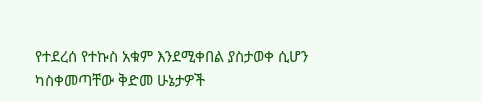የተደረሰ የተኩስ አቁም እንደሚቀበል ያስታወቀ ሲሆን ካስቀመጣቸው ቅድመ ሁኔታዎች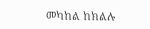መካከል ከክልሉ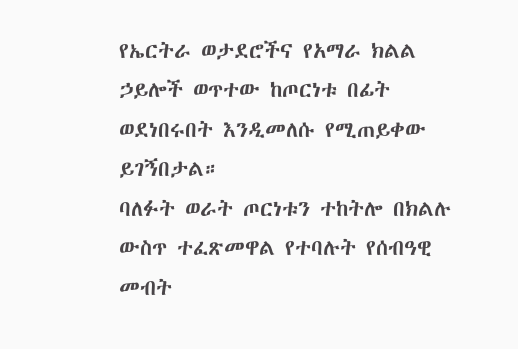የኤርትራ ወታደሮችና የአማራ ክልል ኃይሎች ወጥተው ከጦርነቱ በፊት ወደነበሩበት እንዲመለሱ የሚጠይቀው ይገኝበታል።
ባለፉት ወራት ጦርነቱን ተከትሎ በክልሉ ውስጥ ተፈጽመዋል የተባሉት የሰብዓዊ መብት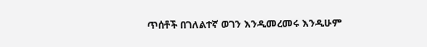ጥሰቶች በገለልተኛ ወገን እንዲመረመሩ እንዲሁም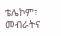ቴሌኮም፣ መብራትና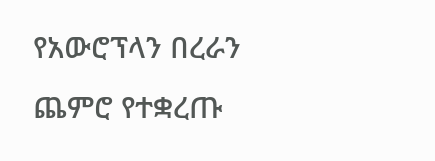የአውሮፕላን በረራን ጨምሮ የተቋረጡ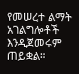የመሠረተ ልማት አገልግሎቶች እንዲጀመሩም ጠይቋል።